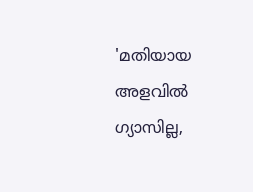'മതിയായ അളവിൽ ഗ്യാസില്ല,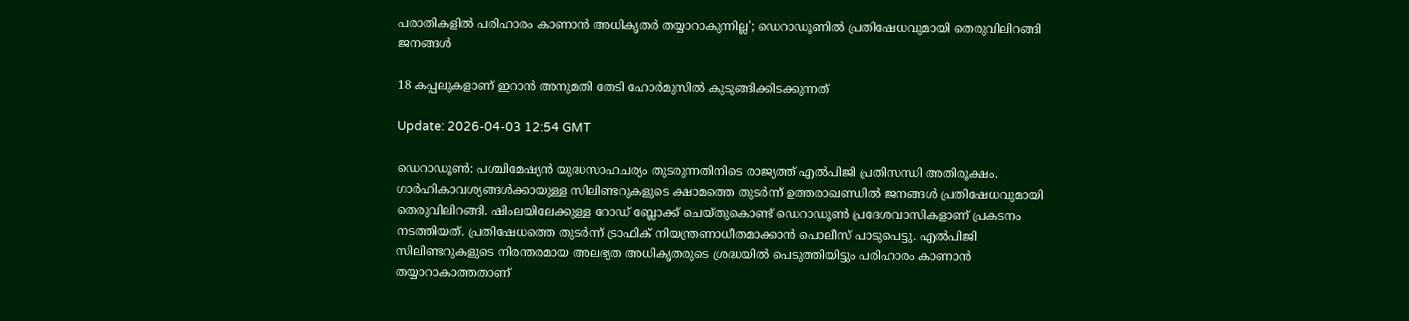പരാതികളിൽ പരിഹാരം കാണാൻ അധികൃതർ തയ്യാറാകുന്നില്ല'; ഡെറാഡൂണിൽ പ്രതിഷേധവുമായി തെരുവിലിറങ്ങി ജനങ്ങൾ

18 കപ്പലുകളാണ് ഇറാന്‍ അനുമതി തേടി ഹോര്‍മുസില്‍ കുടുങ്ങിക്കിടക്കുന്നത്

Update: 2026-04-03 12:54 GMT

ഡെറാഡൂണ്‍: പശ്ചിമേഷ്യന്‍ യുദ്ധസാഹചര്യം തുടരുന്നതിനിടെ രാജ്യത്ത് എല്‍പിജി പ്രതിസന്ധി അതിരൂക്ഷം. ഗാര്‍ഹികാവശ്യങ്ങള്‍ക്കായുള്ള സിലിണ്ടറുകളുടെ ക്ഷാമത്തെ തുടര്‍ന്ന് ഉത്തരാഖണ്ഡില്‍ ജനങ്ങള്‍ പ്രതിഷേധവുമായി തെരുവിലിറങ്ങി. ഷിംലയിലേക്കുള്ള റോഡ് ബ്ലോക്ക് ചെയ്തുകൊണ്ട് ഡെറാഡൂണ്‍ പ്രദേശവാസികളാണ് പ്രകടനം നടത്തിയത്. പ്രതിഷേധത്തെ തുടര്‍ന്ന് ട്രാഫിക് നിയന്ത്രണാധീതമാക്കാന്‍ പൊലീസ് പാടുപെട്ടു. എല്‍പിജി സിലിണ്ടറുകളുടെ നിരന്തരമായ അലഭ്യത അധികൃതരുടെ ശ്രദ്ധയില്‍ പെടുത്തിയിട്ടും പരിഹാരം കാണാന്‍ തയ്യാറാകാത്തതാണ്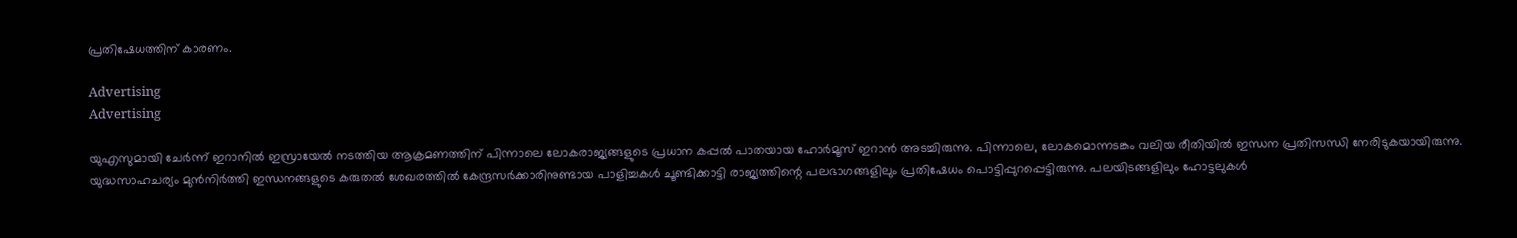പ്രതിഷേധത്തിന് കാരണം.

Advertising
Advertising

യുഎസുമായി ചേര്‍ന്ന് ഇറാനില്‍ ഇസ്രായേല്‍ നടത്തിയ ആക്രമണത്തിന് പിന്നാലെ ലോകരാജ്യങ്ങളുടെ പ്രധാന കപ്പല്‍ പാതയായ ഹോര്‍മൂസ് ഇറാന്‍ അടച്ചിരുന്നു. പിന്നാലെ, ലോകമൊന്നടങ്കം വലിയ രീതിയില്‍ ഇന്ധന പ്രതിസന്ധി നേരിടുകയായിരുന്നു. യുദ്ധസാഹചര്യം മുന്‍നിര്‍ത്തി ഇന്ധനങ്ങളുടെ കരുതല്‍ ശേഖരത്തില്‍ കേന്ദ്രസര്‍ക്കാരിനുണ്ടായ പാളിച്ചകള്‍ ചൂണ്ടിക്കാട്ടി രാജ്യത്തിന്റെ പലഭാഗങ്ങളിലും പ്രതിഷേധം പൊട്ടിപ്പുറപ്പെട്ടിരുന്നു. പലയിടങ്ങളിലും ഹോട്ടലുകള്‍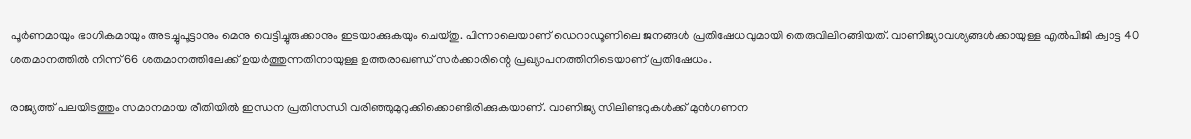പൂര്‍ണമായും ഭാഗികമായും അടച്ചുപൂട്ടാനും മെനു വെട്ടിച്ചുരുക്കാനും ഇടയാക്കുകയും ചെയ്തു. പിന്നാലെയാണ് ഡെറാഡൂണിലെ ജനങ്ങള്‍ പ്രതിഷേധവുമായി തെരുവിലിറങ്ങിയത്. വാണിജ്യാവശ്യങ്ങള്‍ക്കായുള്ള എല്‍പിജി ക്വാട്ട 40 ശതമാനത്തില്‍ നിന്ന് 66 ശതമാനത്തിലേക്ക് ഉയര്‍ത്തുന്നതിനായുള്ള ഉത്തരാഖണ്ഡ് സര്‍ക്കാരിന്റെ പ്രഖ്യാപനത്തിനിടെയാണ് പ്രതിഷേധം.

രാജ്യത്ത് പലയിടത്തും സമാനമായ രീതിയില്‍ ഇന്ധന പ്രതിസന്ധി വരിഞ്ഞുമുറുക്കിക്കൊണ്ടിരിക്കുകയാണ്. വാണിജ്യ സിലിണ്ടറുകള്‍ക്ക് മുന്‍ഗണന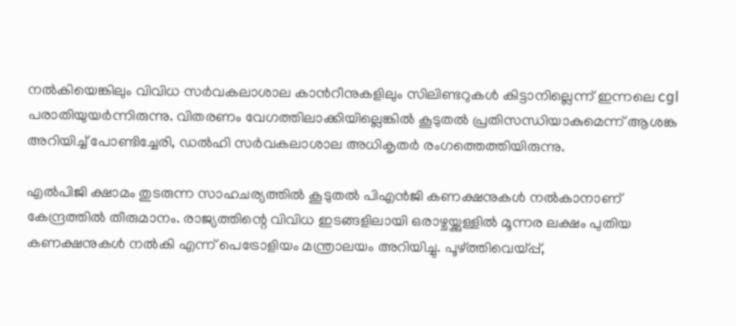നല്‍കിയെങ്കിലും വിവിധ സര്‍വകലാശാല കാന്‍റീനുകളിലും സിലിണ്ടറുകള്‍ കിട്ടാനില്ലെന്ന് ഇന്നലെ cgl പരാതിയുയര്‍ന്നിരുന്നു. വിതരണം വേഗത്തിലാക്കിയില്ലെങ്കില്‍ കൂടുതല്‍ പ്രതിസന്ധിയാകുമെന്ന് ആശങ്ക അറിയിച്ച് പോണ്ടിച്ചേരി, ഡല്‍ഹി സര്‍വകലാശാല അധികൃതര്‍ രംഗത്തെത്തിയിരുന്നു.

എല്‍പിജി ക്ഷാമം തുടരുന്ന സാഹചര്യത്തില്‍ കൂടുതല്‍ പിഎന്‍ജി കണക്ഷനുകള്‍ നല്‍കാനാണ് കേന്ദ്രത്തില്‍ തീരുമാനം. രാജ്യത്തിന്റെ വിവിധ ഇടങ്ങളിലായി ഒരാഴ്ചയ്ക്കുള്ളില്‍ മൂന്നര ലക്ഷം പുതിയ കണക്ഷനുകള്‍ നല്‍കി എന്ന് പെട്രോളിയം മന്ത്രാലയം അറിയിച്ചു. പൂഴ്ത്തിവെയ്പ്പ്,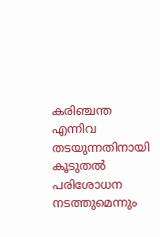കരിഞ്ചന്ത എന്നിവ തടയുന്നതിനായി കൂടുതല്‍ പരിശോധന നടത്തുമെന്നും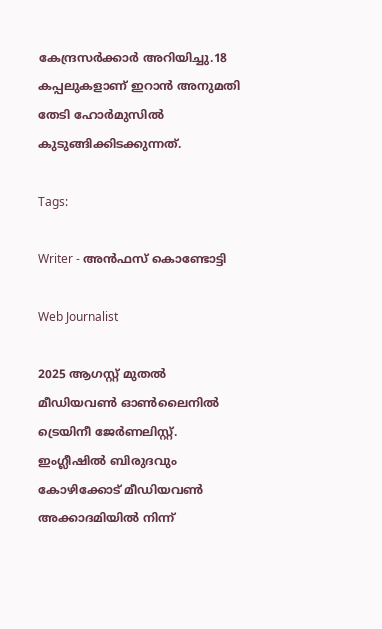കേന്ദ്രസര്‍ക്കാര്‍ അറിയിച്ചു.18 കപ്പലുകളാണ് ഇറാന്‍ അനുമതി തേടി ഹോര്‍മുസില്‍ കുടുങ്ങിക്കിടക്കുന്നത്.

Tags:

Writer - അൻഫസ് കൊണ്ടോട്ടി

Web Journalist

2025 ആഗസ്റ്റ് മുതൽ മീഡിയവൺ ഓൺലൈനിൽ ട്രെയിനീ ജേർണലിസ്റ്റ്. ഇംഗ്ലീഷിൽ ബിരുദവും കോഴിക്കോട് മീഡിയവൺ അക്കാദമിയിൽ നിന്ന്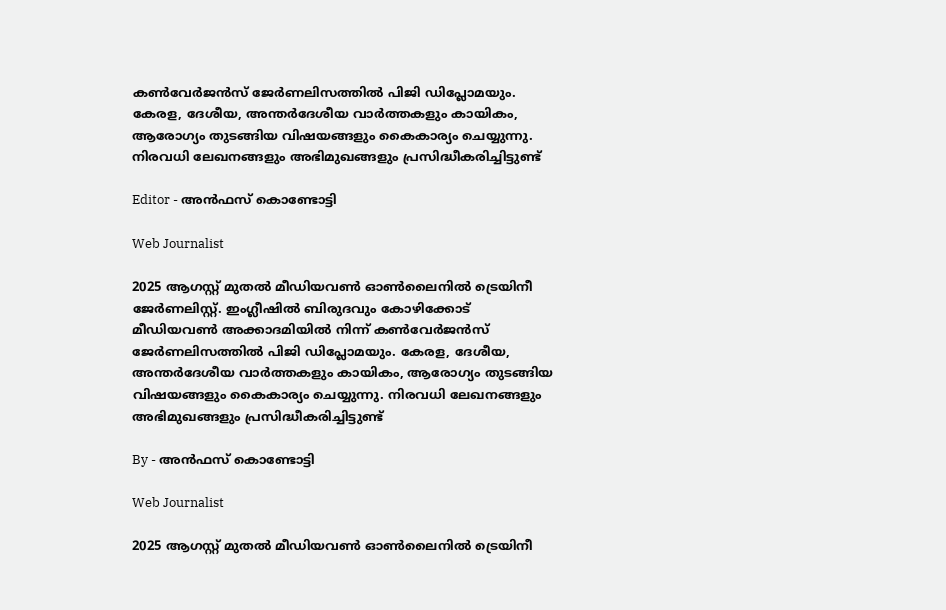കൺവേർജൻസ് ജേർണലിസത്തിൽ പിജി ഡിപ്ലോമയും. കേരള, ദേശീയ, അന്തർദേശീയ വാർത്തകളും കായികം, ആരോഗ്യം തുടങ്ങിയ വിഷയങ്ങളും കൈകാര്യം ചെയ്യുന്നു. നിരവധി ലേഖനങ്ങളും അഭിമുഖങ്ങളും പ്രസിദ്ധീകരിച്ചിട്ടുണ്ട്

Editor - അൻഫസ് കൊണ്ടോട്ടി

Web Journalist

2025 ആഗസ്റ്റ് മുതൽ മീഡിയവൺ ഓൺലൈനിൽ ട്രെയിനീ ജേർണലിസ്റ്റ്. ഇംഗ്ലീഷിൽ ബിരുദവും കോഴിക്കോട് മീഡിയവൺ അക്കാദമിയിൽ നിന്ന് കൺവേർജൻസ് ജേർണലിസത്തിൽ പിജി ഡിപ്ലോമയും. കേരള, ദേശീയ, അന്തർദേശീയ വാർത്തകളും കായികം, ആരോഗ്യം തുടങ്ങിയ വിഷയങ്ങളും കൈകാര്യം ചെയ്യുന്നു. നിരവധി ലേഖനങ്ങളും അഭിമുഖങ്ങളും പ്രസിദ്ധീകരിച്ചിട്ടുണ്ട്

By - അൻഫസ് കൊണ്ടോട്ടി

Web Journalist

2025 ആഗസ്റ്റ് മുതൽ മീഡിയവൺ ഓൺലൈനിൽ ട്രെയിനീ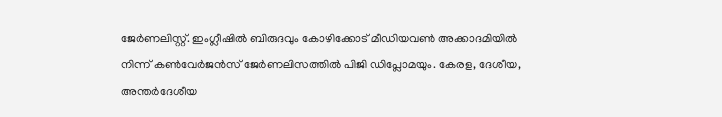ജേർണലിസ്റ്റ്. ഇംഗ്ലീഷിൽ ബിരുദവും കോഴിക്കോട് മീഡിയവൺ അക്കാദമിയിൽ നിന്ന് കൺവേർജൻസ് ജേർണലിസത്തിൽ പിജി ഡിപ്ലോമയും. കേരള, ദേശീയ, അന്തർദേശീയ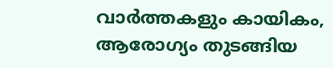വാർത്തകളും കായികം, ആരോഗ്യം തുടങ്ങിയ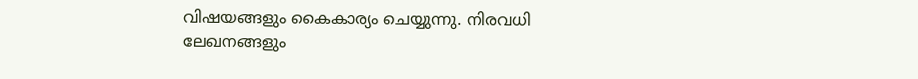വിഷയങ്ങളും കൈകാര്യം ചെയ്യുന്നു. നിരവധി ലേഖനങ്ങളും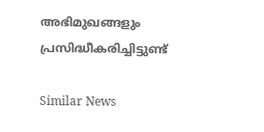അഭിമുഖങ്ങളും പ്രസിദ്ധീകരിച്ചിട്ടുണ്ട്

Similar News